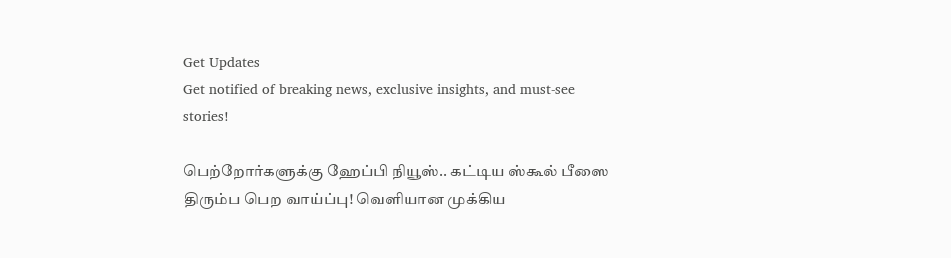Get Updates
Get notified of breaking news, exclusive insights, and must-see stories!

பெற்றோர்களுக்கு ஹேப்பி நியூஸ்.. கட்டிய ஸ்கூல் பீஸை திரும்ப பெற வாய்ப்பு! வெளியான முக்கிய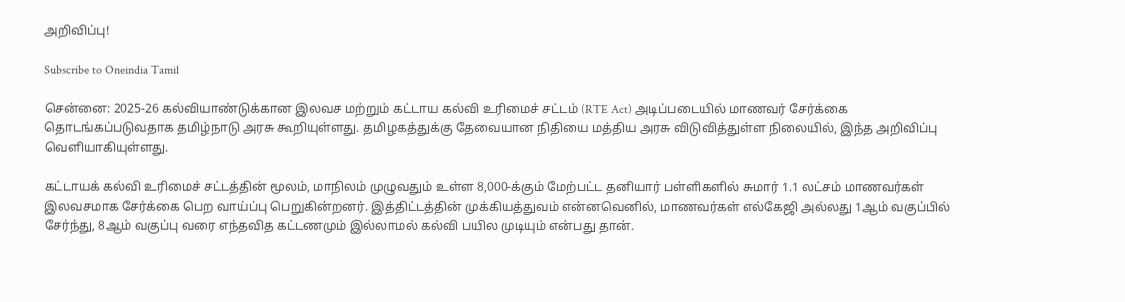அறிவிப்பு!

Subscribe to Oneindia Tamil

சென்னை: 2025-26 கல்வியாண்டுக்கான இலவச மற்றும் கட்டாய கல்வி உரிமைச் சட்டம் (RTE Act) அடிப்படையில் மாணவர் சேர்க்கை தொடங்கப்படுவதாக தமிழ்நாடு அரசு கூறியுள்ளது. தமிழகத்துக்கு தேவையான நிதியை மத்திய அரசு விடுவித்துள்ள நிலையில், இந்த அறிவிப்பு வெளியாகியுள்ளது.

கட்டாயக் கல்வி உரிமைச் சட்டத்தின் மூலம், மாநிலம் முழுவதும் உள்ள 8,000-க்கும் மேற்பட்ட தனியார் பள்ளிகளில் சுமார் 1.1 லட்சம் மாணவர்கள் இலவசமாக சேர்க்கை பெற வாய்ப்பு பெறுகின்றனர். இத்திட்டத்தின் முக்கியத்துவம் என்னவெனில், மாணவர்கள் எல்கேஜி அல்லது 1ஆம் வகுப்பில் சேர்ந்து, 8ஆம் வகுப்பு வரை எந்தவித கட்டணமும் இல்லாமல் கல்வி பயில முடியும் என்பது தான்.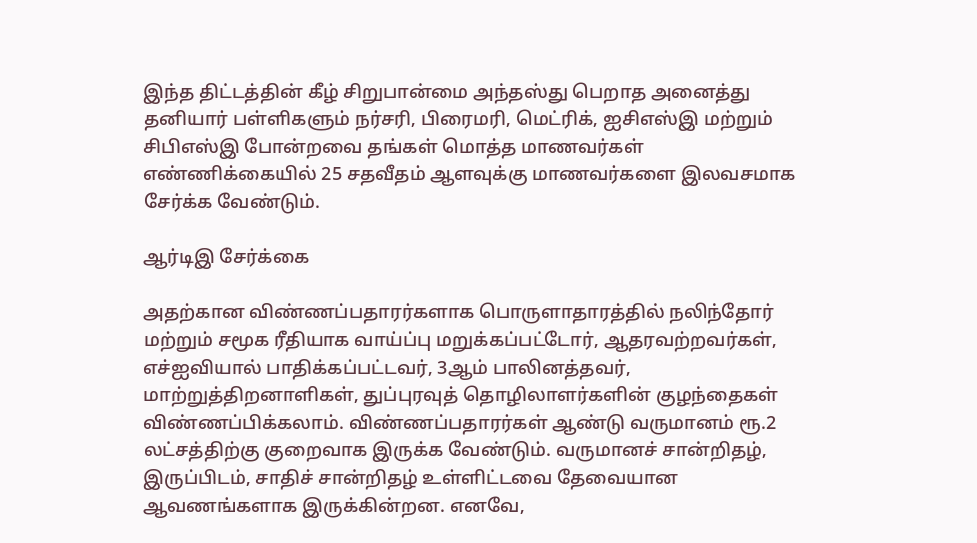இந்த திட்டத்தின் கீழ் சிறுபான்மை அந்தஸ்து பெறாத அனைத்து தனியார் பள்ளிகளும் நர்சரி, பிரைமரி, மெட்ரிக், ஐசிஎஸ்இ மற்றும் சிபிஎஸ்இ போன்றவை தங்கள் மொத்த மாணவர்கள் எண்ணிக்கையில் 25 சதவீதம் ஆளவுக்கு மாணவர்களை இலவசமாக சேர்க்க வேண்டும்.

ஆர்டிஇ சேர்க்கை

அதற்கான விண்ணப்பதாரர்களாக பொருளாதாரத்தில் நலிந்தோர் மற்றும் சமூக ரீதியாக வாய்ப்பு மறுக்கப்பட்டோர், ஆதரவற்றவர்கள், எச்ஐவியால் பாதிக்கப்பட்டவர், 3ஆம் பாலினத்தவர், மாற்றுத்திறனாளிகள், துப்புரவுத் தொழிலாளர்களின் குழந்தைகள் விண்ணப்பிக்கலாம். விண்ணப்பதாரர்கள் ஆண்டு வருமானம் ரூ.2 லட்சத்திற்கு குறைவாக இருக்க வேண்டும். வருமானச் சான்றிதழ், இருப்பிடம், சாதிச் சான்றிதழ் உள்ளிட்டவை தேவையான ஆவணங்களாக இருக்கின்றன. எனவே,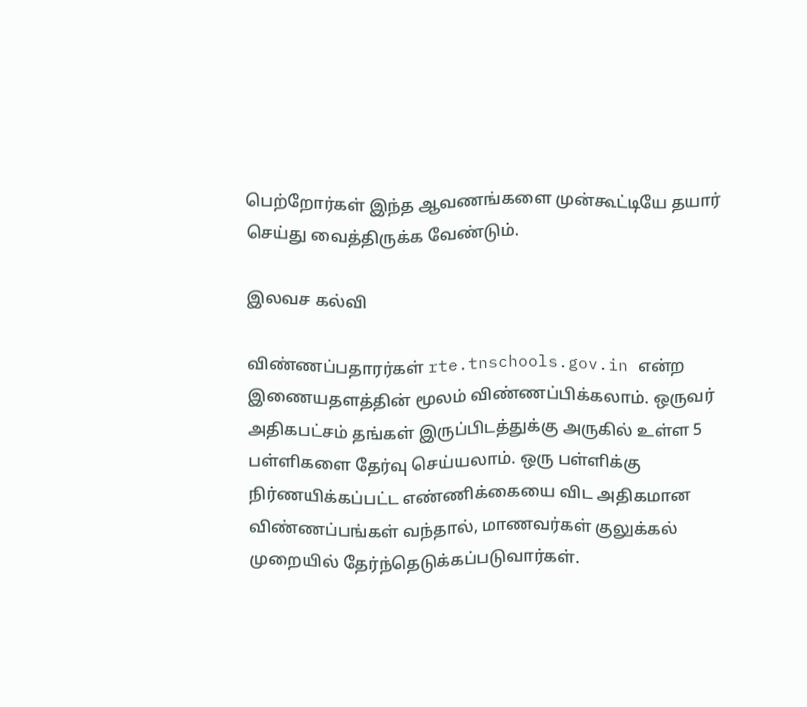பெற்றோர்கள் இந்த ஆவணங்களை முன்கூட்டியே தயார் செய்து வைத்திருக்க வேண்டும்.

இலவச கல்வி

விண்ணப்பதாரர்கள் rte.tnschools.gov.in என்ற இணையதளத்தின் மூலம் விண்ணப்பிக்கலாம். ஒருவர் அதிகபட்சம் தங்கள் இருப்பிடத்துக்கு அருகில் உள்ள 5 பள்ளிகளை தேர்வு செய்யலாம். ஒரு பள்ளிக்கு நிர்ணயிக்கப்பட்ட எண்ணிக்கையை விட அதிகமான விண்ணப்பங்கள் வந்தால், மாணவர்கள் குலுக்கல் முறையில் தேர்ந்தெடுக்கப்படுவார்கள்.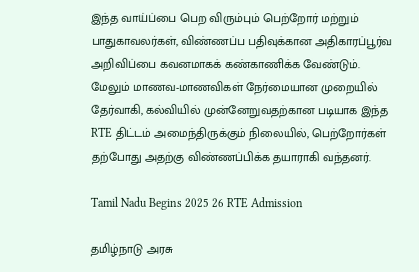இந்த வாய்ப்பை பெற விரும்பும் பெற்றோர் மற்றும் பாதுகாவலர்கள், விண்ணப்ப பதிவுக்கான அதிகாரப்பூர்வ அறிவிப்பை கவனமாகக் கண்காணிக்க வேண்டும். மேலும் மாணவ-மாணவிகள் நேர்மையான முறையில் தேர்வாகி, கல்வியில் முன்னேறுவதற்கான படியாக இந்த RTE திட்டம் அமைந்திருக்கும் நிலையில், பெற்றோர்கள் தற்போது அதற்கு விண்ணப்பிக்க தயாராகி வந்தனர்.

Tamil Nadu Begins 2025 26 RTE Admission

தமிழ்நாடு அரசு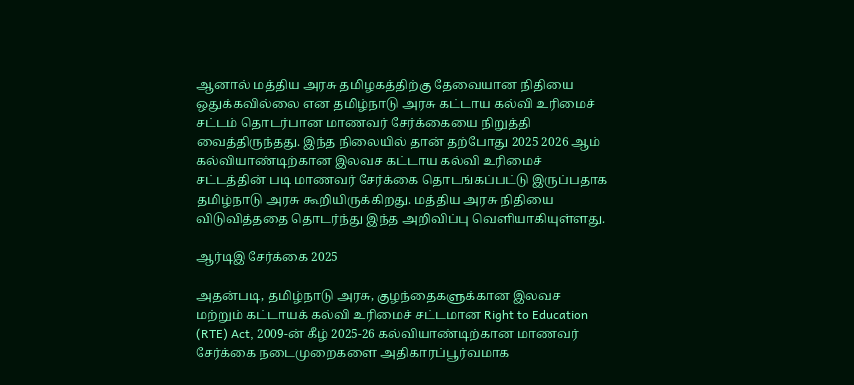ஆனால் மத்திய அரசு தமிழகத்திற்கு தேவையான நிதியை ஒதுக்கவில்லை என தமிழ்நாடு அரசு கட்டாய கல்வி உரிமைச் சட்டம் தொடர்பான மாணவர் சேர்க்கையை நிறுத்தி வைத்திருந்தது. இந்த நிலையில் தான் தற்போது 2025 2026 ஆம் கல்வியாண்டிற்கான இலவச கட்டாய கல்வி உரிமைச் சட்டத்தின் படி மாணவர் சேர்க்கை தொடங்கப்பட்டு இருப்பதாக தமிழ்நாடு அரசு கூறியிருக்கிறது. மத்திய அரசு நிதியை விடுவித்ததை தொடர்ந்து இந்த அறிவிப்பு வெளியாகியுள்ளது.

ஆர்டிஇ சேர்க்கை 2025

அதன்படி, தமிழ்நாடு அரசு, குழந்தைகளுக்கான இலவச மற்றும் கட்டாயக் கல்வி உரிமைச் சட்டமான Right to Education (RTE) Act, 2009-ன் கீழ் 2025-26 கல்வியாண்டிற்கான மாணவர் சேர்க்கை நடைமுறைகளை அதிகாரப்பூர்வமாக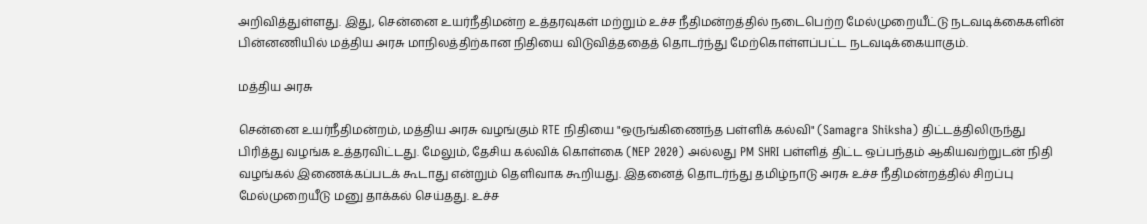அறிவித்துள்ளது. இது, சென்னை உயர்நீதிமன்ற உத்தரவுகள் மற்றும் உச்ச நீதிமன்றத்தில் நடைபெற்ற மேல்முறையீட்டு நடவடிக்கைகளின் பின்னணியில் மத்திய அரசு மாநிலத்திற்கான நிதியை விடுவித்ததைத் தொடர்ந்து மேற்கொள்ளப்பட்ட நடவடிக்கையாகும்.

மத்திய அரசு

சென்னை உயர்நீதிமன்றம், மத்திய அரசு வழங்கும் RTE நிதியை "ஒருங்கிணைந்த பள்ளிக் கல்வி" (Samagra Shiksha) திட்டத்திலிருந்து பிரித்து வழங்க உத்தரவிட்டது. மேலும், தேசிய கல்விக் கொள்கை (NEP 2020) அல்லது PM SHRI பள்ளித் திட்ட ஒப்பந்தம் ஆகியவற்றுடன் நிதி வழங்கல் இணைக்கப்படக் கூடாது என்றும் தெளிவாக கூறியது. இதனைத் தொடர்ந்து தமிழ்நாடு அரசு உச்ச நீதிமன்றத்தில் சிறப்பு மேல்முறையீடு மனு தாக்கல் செய்தது. உச்ச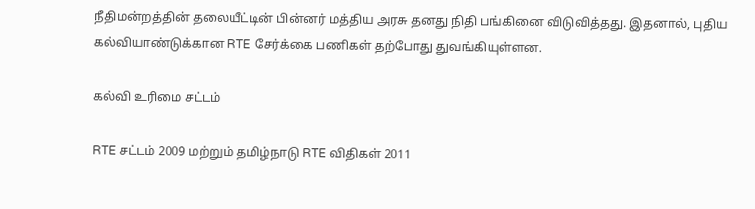நீதிமன்றத்தின் தலையீட்டின் பின்னர் மத்திய அரசு தனது நிதி பங்கினை விடுவித்தது. இதனால், புதிய கல்வியாண்டுக்கான RTE சேர்க்கை பணிகள் தற்போது துவங்கியுள்ளன.

கல்வி உரிமை சட்டம்

RTE சட்டம் 2009 மற்றும் தமிழ்நாடு RTE விதிகள் 2011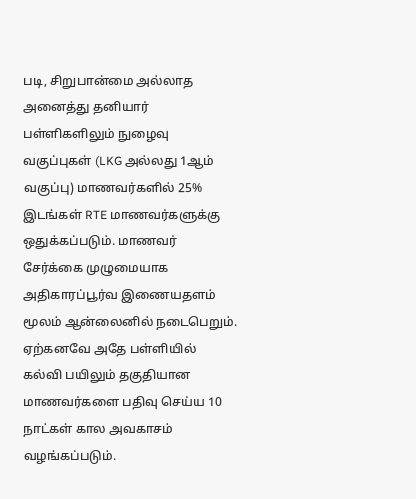படி, சிறுபான்மை அல்லாத அனைத்து தனியார் பள்ளிகளிலும் நுழைவு வகுப்புகள் (LKG அல்லது 1ஆம் வகுப்பு) மாணவர்களில் 25% இடங்கள் RTE மாணவர்களுக்கு ஒதுக்கப்படும். மாணவர் சேர்க்கை முழுமையாக அதிகாரப்பூர்வ இணையதளம் மூலம் ஆன்லைனில் நடைபெறும். ஏற்கனவே அதே பள்ளியில் கல்வி பயிலும் தகுதியான மாணவர்களை பதிவு செய்ய 10 நாட்கள் கால அவகாசம் வழங்கப்படும்.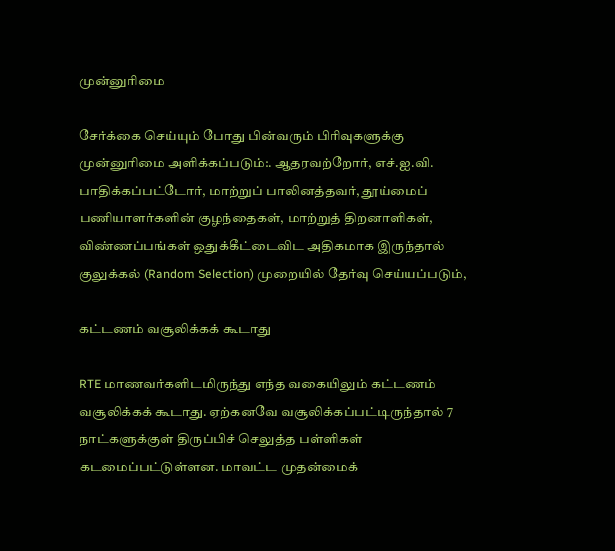முன்னுரிமை

சேர்க்கை செய்யும் போது பின்வரும் பிரிவுகளுக்கு முன்னுரிமை அளிக்கப்படும்:. ஆதரவற்றோர், எச்.ஐ.வி. பாதிக்கப்பட்டோர், மாற்றுப் பாலினத்தவர், தூய்மைப் பணியாளர்களின் குழந்தைகள், மாற்றுத் திறனாளிகள், விண்ணப்பங்கள் ஒதுக்கீட்டைவிட அதிகமாக இருந்தால் குலுக்கல் (Random Selection) முறையில் தேர்வு செய்யப்படும்,

கட்டணம் வசூலிக்கக் கூடாது

RTE மாணவர்களிடமிருந்து எந்த வகையிலும் கட்டணம் வசூலிக்கக் கூடாது. ஏற்கனவே வசூலிக்கப்பட்டிருந்தால் 7 நாட்களுக்குள் திருப்பிச் செலுத்த பள்ளிகள் கடமைப்பட்டுள்ளன. மாவட்ட முதன்மைக்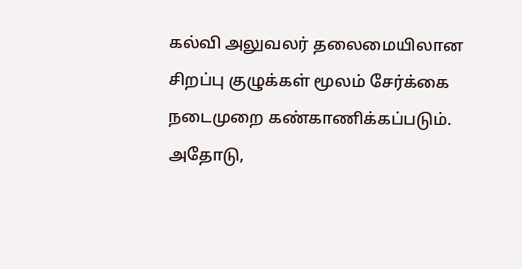கல்வி அலுவலர் தலைமையிலான சிறப்பு குழுக்கள் மூலம் சேர்க்கை நடைமுறை கண்காணிக்கப்படும். அதோடு,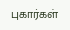புகார்கள்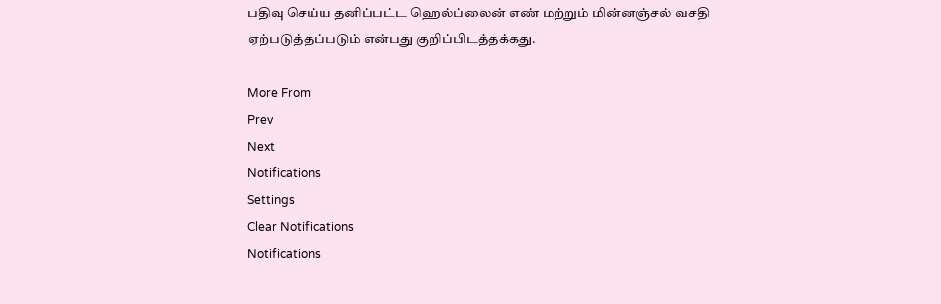பதிவு செய்ய தனிப்பட்ட ஹெல்ப்லைன் எண் மற்றும் மின்னஞ்சல் வசதி ஏற்படுத்தப்படும் என்பது குறிப்பிடத்தக்கது.

More From
Prev
Next
Notifications
Settings
Clear Notifications
Notifications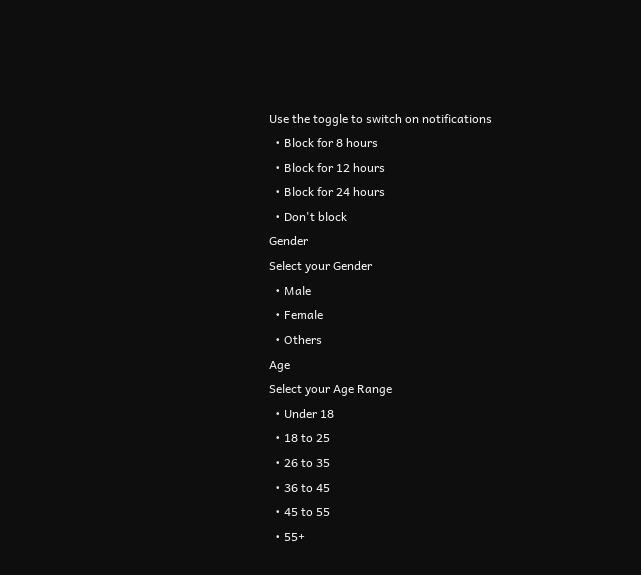Use the toggle to switch on notifications
  • Block for 8 hours
  • Block for 12 hours
  • Block for 24 hours
  • Don't block
Gender
Select your Gender
  • Male
  • Female
  • Others
Age
Select your Age Range
  • Under 18
  • 18 to 25
  • 26 to 35
  • 36 to 45
  • 45 to 55
  • 55+